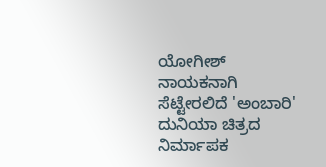ಯೋಗೀಶ್ ನಾಯಕನಾಗಿ ಸೆಟ್ಟೇರಲಿದೆ 'ಅಂಬಾರಿ'
ದುನಿಯಾ ಚಿತ್ರದ ನಿರ್ಮಾಪಕ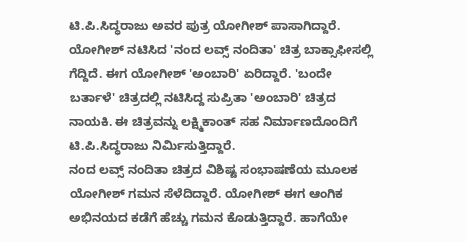ಟಿ.ಪಿ.ಸಿದ್ಧರಾಜು ಅವರ ಪುತ್ರ ಯೋಗೀಶ್ ಪಾಸಾಗಿದ್ದಾರೆ. ಯೋಗೀಶ್ ನಟಿಸಿದ 'ನಂದ ಲವ್ಸ್ ನಂದಿತಾ' ಚಿತ್ರ ಬಾಕ್ಸಾಫೀಸಲ್ಲಿ ಗೆದ್ದಿದೆ. ಈಗ ಯೋಗೀಶ್ 'ಅಂಬಾರಿ' ಏರಿದ್ದಾರೆ. 'ಬಂದೇ ಬರ್ತಾಳೆ' ಚಿತ್ರದಲ್ಲಿ ನಟಿಸಿದ್ದ ಸುಪ್ರಿತಾ 'ಅಂಬಾರಿ' ಚಿತ್ರದ ನಾಯಕಿ. ಈ ಚಿತ್ರವನ್ನು ಲಕ್ಷ್ಮಿಕಾಂತ್ ಸಹ ನಿರ್ಮಾಣದೊಂದಿಗೆ ಟಿ.ಪಿ.ಸಿದ್ಧರಾಜು ನಿರ್ಮಿಸುತ್ತಿದ್ದಾರೆ.
ನಂದ ಲವ್ಸ್ ನಂದಿತಾ ಚಿತ್ರದ ವಿಶಿಷ್ಟ ಸಂಭಾಷಣೆಯ ಮೂಲಕ ಯೋಗೀಶ್ ಗಮನ ಸೆಳೆದಿದ್ದಾರೆ. ಯೋಗೀಶ್ ಈಗ ಆಂಗಿಕ ಅಭಿನಯದ ಕಡೆಗೆ ಹೆಚ್ಚು ಗಮನ ಕೊಡುತ್ತಿದ್ದಾರೆ. ಹಾಗೆಯೇ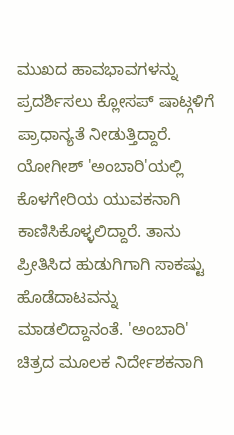ಮುಖದ ಹಾವಭಾವಗಳನ್ನು ಪ್ರದರ್ಶಿಸಲು ಕ್ಲೋಸಪ್ ಷಾಟ್ಗಳಿಗೆ ಪ್ರಾಧಾನ್ಯತೆ ನೀಡುತ್ತಿದ್ದಾರೆ.
ಯೋಗೀಶ್ 'ಅಂಬಾರಿ'ಯಲ್ಲಿ ಕೊಳಗೇರಿಯ ಯುವಕನಾಗಿ ಕಾಣಿಸಿಕೊಳ್ಳಲಿದ್ದಾರೆ. ತಾನು ಪ್ರೀತಿಸಿದ ಹುಡುಗಿಗಾಗಿ ಸಾಕಷ್ಟು ಹೊಡೆದಾಟವನ್ನು ಮಾಡಲಿದ್ದಾನಂತೆ. 'ಅಂಬಾರಿ' ಚಿತ್ರದ ಮೂಲಕ ನಿರ್ದೇಶಕನಾಗಿ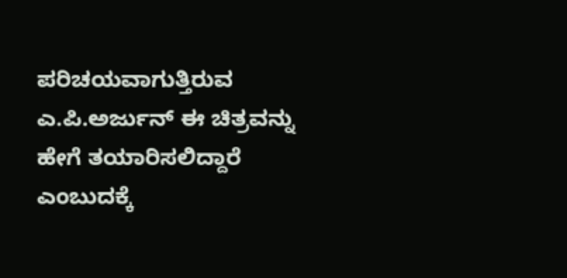ಪರಿಚಯವಾಗುತ್ತಿರುವ ಎ.ಪಿ.ಅರ್ಜುನ್ ಈ ಚಿತ್ರವನ್ನು ಹೇಗೆ ತಯಾರಿಸಲಿದ್ದಾರೆ ಎಂಬುದಕ್ಕೆ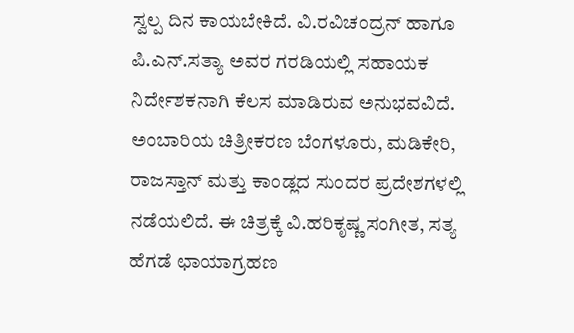ಸ್ವಲ್ಪ ದಿನ ಕಾಯಬೇಕಿದೆ. ವಿ.ರವಿಚಂದ್ರನ್ ಹಾಗೂ ಪಿ.ಎನ್.ಸತ್ಯಾ ಅವರ ಗರಡಿಯಲ್ಲಿ ಸಹಾಯಕ ನಿರ್ದೇಶಕನಾಗಿ ಕೆಲಸ ಮಾಡಿರುವ ಅನುಭವವಿದೆ.
ಅಂಬಾರಿಯ ಚಿತ್ರೀಕರಣ ಬೆಂಗಳೂರು, ಮಡಿಕೇರಿ, ರಾಜಸ್ತಾನ್ ಮತ್ತು ಕಾಂಡ್ಲದ ಸುಂದರ ಪ್ರದೇಶಗಳಲ್ಲಿ ನಡೆಯಲಿದೆ. ಈ ಚಿತ್ರಕ್ಕೆ ವಿ.ಹರಿಕೃಷ್ಣ ಸಂಗೀತ, ಸತ್ಯ ಹೆಗಡೆ ಛಾಯಾಗ್ರಹಣ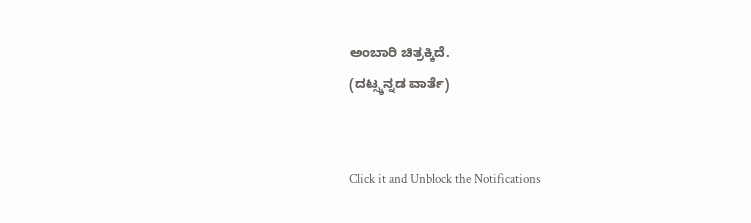ಅಂಬಾರಿ ಚಿತ್ರಕ್ಕಿದೆ.
(ದಟ್ಸ್ಕನ್ನಡ ವಾರ್ತೆ)


Click it and Unblock the Notifications